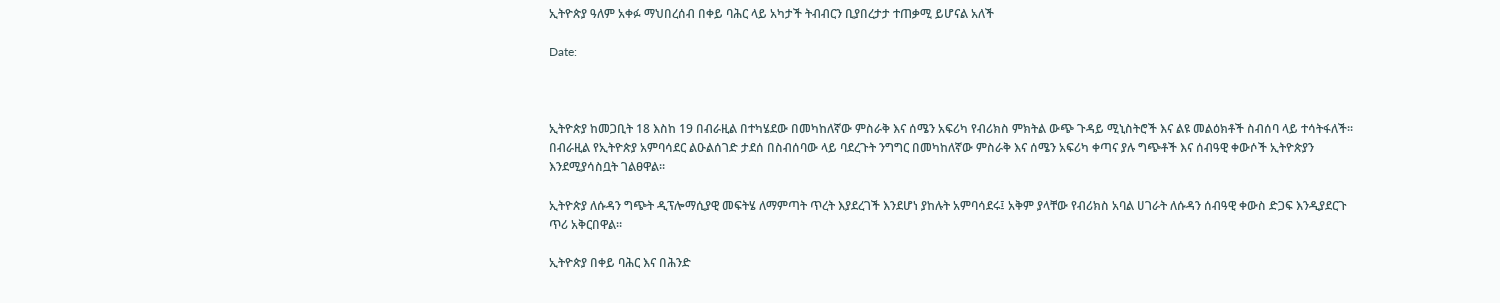ኢትዮጵያ ዓለም አቀፉ ማህበረሰብ በቀይ ባሕር ላይ አካታች ትብብርን ቢያበረታታ ተጠቃሚ ይሆናል አለች

Date:



ኢትዮጵያ ከመጋቢት 18 እስከ 19 በብራዚል በተካሄደው በመካከለኛው ምስራቅ እና ሰሜን አፍሪካ የብሪክስ ምክትል ውጭ ጉዳይ ሚኒስትሮች እና ልዩ መልዕክቶች ስብሰባ ላይ ተሳትፋለች፡፡ በብራዚል የኢትዮጵያ አምባሳደር ልዑልሰገድ ታደሰ በስብሰባው ላይ ባደረጉት ንግግር በመካከለኛው ምስራቅ እና ሰሜን አፍሪካ ቀጣና ያሉ ግጭቶች እና ሰብዓዊ ቀውሶች ኢትዮጵያን እንደሚያሳስቧት ገልፀዋል።

ኢትዮጵያ ለሱዳን ግጭት ዲፕሎማሲያዊ መፍትሄ ለማምጣት ጥረት እያደረገች እንደሆነ ያከሉት አምባሳደሩ፤ አቅም ያላቸው የብሪክስ አባል ሀገራት ለሱዳን ሰብዓዊ ቀውስ ድጋፍ እንዲያደርጉ ጥሪ አቅርበዋል።

ኢትዮጵያ በቀይ ባሕር እና በሕንድ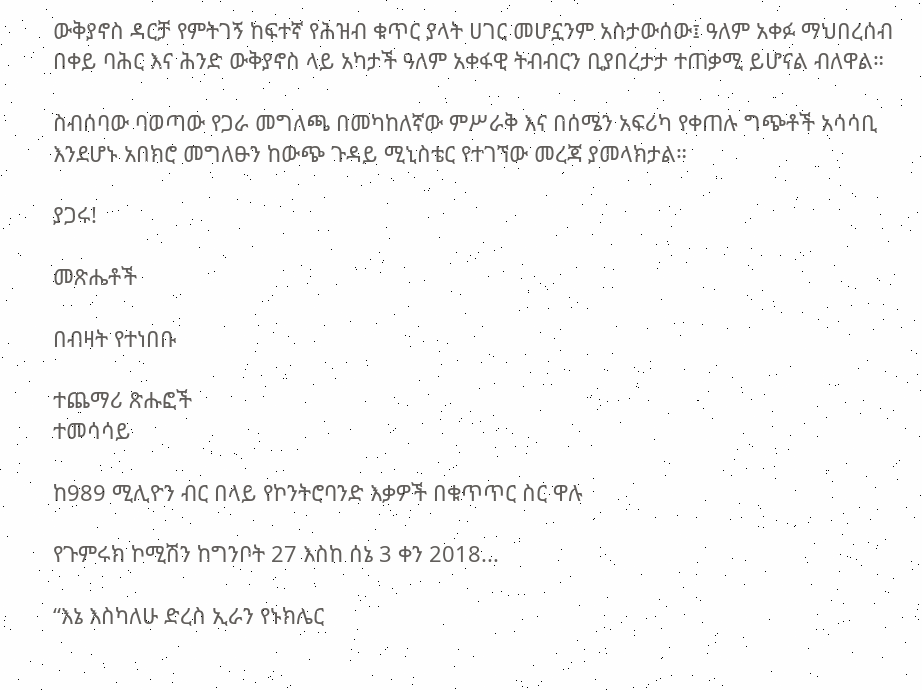ውቅያኖስ ዳርቻ የምትገኝ ከፍተኛ የሕዝብ ቁጥር ያላት ሀገር መሆኗንም አስታውሰው፤ ዓለም አቀፉ ማህበረሰብ በቀይ ባሕር እና ሕንድ ውቅያኖስ ላይ አካታች ዓለም አቀፋዊ ትብብርን ቢያበረታታ ተጠቃሚ ይሆናል ብለዋል።

ስብሰባው ባወጣው የጋራ መግለጫ በመካከለኛው ምሥራቅ እና በሰሜን አፍሪካ የቀጠሉ ግጭቶች አሳሳቢ እንደሆኑ አበክሮ መግለፁን ከውጭ ጉዳይ ሚኒስቴር የተገኘው መረጃ ያመላክታል።

ያጋሩ!

መጽሔቶች

በብዛት የተነበቡ

ተጨማሪ ጽሑፎች
ተመሳሳይ

ከ989 ሚሊዮን ብር በላይ የኮንትሮባንድ እቃዎች በቁጥጥር ስር ዋሉ

የጉምሩክ ኮሚሽን ከግንቦት 27 እስከ ሰኔ 3 ቀን 2018...

“እኔ እስካለሁ ድረስ ኢራን የኑክሌር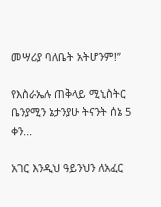መሣሪያ ባለቤት አትሆንም!”

የእስራኤሉ ጠቅላይ ሚኒስትር ቤንያሚን ኔታንያሁ ትናንት ሰኔ 5 ቀን...

አገር እንዲህ ዓይንህን ለአፈር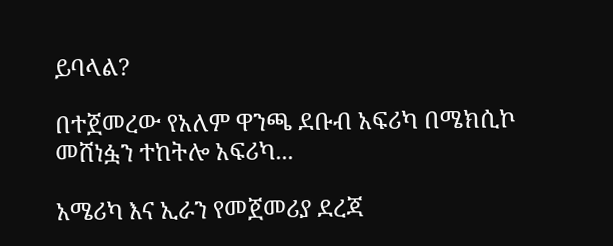ይባላል?

በተጀመረው የአለም ዋንጫ ደቡብ አፍሪካ በሜክሲኮ መሸነፏን ተከትሎ አፍሪካ...

አሜሪካ እና ኢራን የመጀመሪያ ደረጃ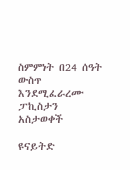ስምምነት በ24 ሰዓት ውስጥ እንደሚፈራረሙ ፓኪስታን አስታወቀች

ዩናይትድ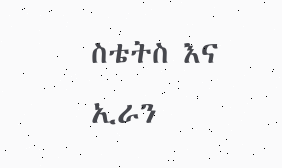ስቴትስ እና ኢራን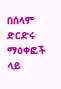በሰላም ድርድሩ ማዕቀፎች ላይ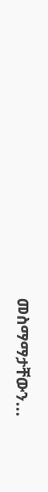መስማማታቸውን...